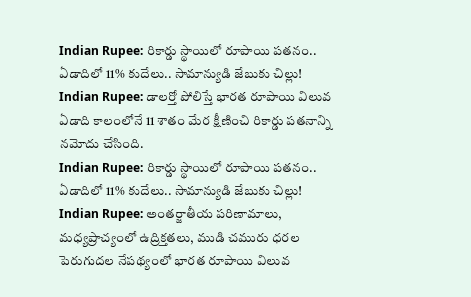Indian Rupee: రికార్డు స్థాయిలో రూపాయి పతనం.. ఏడాదిలో 11% కుదేలు.. సామాన్యుడి జేబుకు చిల్లు!
Indian Rupee: డాలర్తో పోలిస్తే భారత రూపాయి విలువ ఏడాది కాలంలోనే 11 శాతం మేర క్షీణించి రికార్డు పతనాన్ని నమోదు చేసింది.
Indian Rupee: రికార్డు స్థాయిలో రూపాయి పతనం.. ఏడాదిలో 11% కుదేలు.. సామాన్యుడి జేబుకు చిల్లు!
Indian Rupee: అంతర్జాతీయ పరిణామాలు, మధ్యప్రాచ్యంలో ఉద్రిక్తతలు, ముడి చమురు ధరల పెరుగుదల నేపథ్యంలో భారత రూపాయి విలువ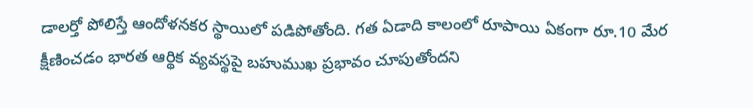డాలర్తో పోలిస్తే ఆందోళనకర స్థాయిలో పడిపోతోంది. గత ఏడాది కాలంలో రూపాయి ఏకంగా రూ.10 మేర క్షీణించడం భారత ఆర్థిక వ్యవస్థపై బహుముఖ ప్రభావం చూపుతోందని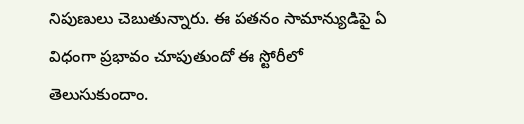నిపుణులు చెబుతున్నారు. ఈ పతనం సామాన్యుడిపై ఏ విధంగా ప్రభావం చూపుతుందో ఈ స్టోరీలో తెలుసుకుందాం.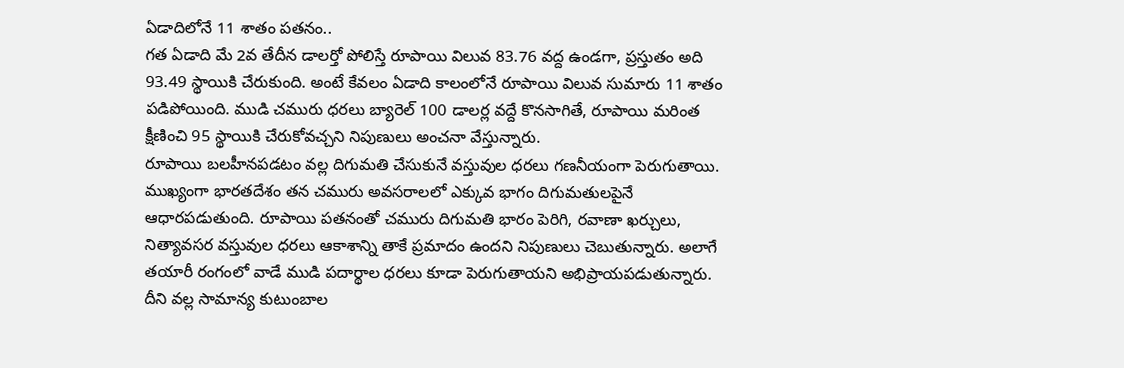ఏడాదిలోనే 11 శాతం పతనం..
గత ఏడాది మే 2వ తేదీన డాలర్తో పోలిస్తే రూపాయి విలువ 83.76 వద్ద ఉండగా, ప్రస్తుతం అది 93.49 స్థాయికి చేరుకుంది. అంటే కేవలం ఏడాది కాలంలోనే రూపాయి విలువ సుమారు 11 శాతం పడిపోయింది. ముడి చమురు ధరలు బ్యారెల్ 100 డాలర్ల వద్దే కొనసాగితే, రూపాయి మరింత క్షీణించి 95 స్థాయికి చేరుకోవచ్చని నిపుణులు అంచనా వేస్తున్నారు.
రూపాయి బలహీనపడటం వల్ల దిగుమతి చేసుకునే వస్తువుల ధరలు గణనీయంగా పెరుగుతాయి. ముఖ్యంగా భారతదేశం తన చమురు అవసరాలలో ఎక్కువ భాగం దిగుమతులపైనే ఆధారపడుతుంది. రూపాయి పతనంతో చమురు దిగుమతి భారం పెరిగి, రవాణా ఖర్చులు, నిత్యావసర వస్తువుల ధరలు ఆకాశాన్ని తాకే ప్రమాదం ఉందని నిపుణులు చెబుతున్నారు. అలాగే తయారీ రంగంలో వాడే ముడి పదార్థాల ధరలు కూడా పెరుగుతాయని అభిప్రాయపడుతున్నారు. దీని వల్ల సామాన్య కుటుంబాల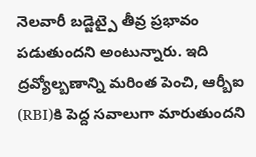నెలవారీ బడ్జెట్పై తీవ్ర ప్రభావం పడుతుందని అంటున్నారు. ఇది ద్రవ్యోల్బణాన్ని మరింత పెంచి, ఆర్బీఐ (RBI)కి పెద్ద సవాలుగా మారుతుందని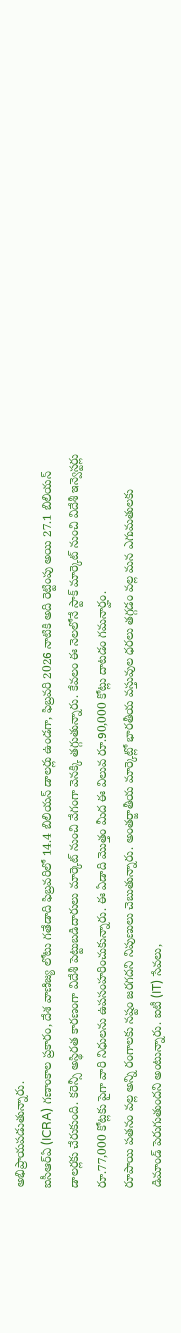అభిప్రాయపడుతున్నారు.
ఐసీఆర్ఏ (ICRA) గణాంకాల ప్రకారం, దేశ వాణిజ్య లోటు గతేడాది ఫిబ్రవరిలో 14.4 బిలియన్ డాలర్లు ఉండగా, ఫిబ్రవరి 2026 నాటికి అది రెట్టింపు అయి 27.1 బిలియన్ డాలర్లకు చేరుకుంది. కరెన్సీ అస్థిరత కారణంగా విదేశీ పెట్టుబడిదారులు మార్కెట్ నుంచి వేగంగా వెనక్కి తగ్గుతున్నారు. కేవలం ఈ నెలలోనే స్టాక్ మార్కెట్ నుంచి విదేశీ ఇన్వెస్టర్లు రూ.77,000 కోట్లకు పైగా వారి నిధులను ఉపసంహరించుకున్నారు. ఈ ఏడాది మొత్తం మీద ఈ విలువ రూ.90,000 కోట్లు దాటడం గమనార్హం.
రూపాయి పతనం వల్ల అన్ని రంగాలకు నష్టం జరగదని నిపుణులు చెబుతున్నారు. అంతర్జాతీయ మార్కెట్లో భారతీయ వస్తువుల ధరలు తగ్గడం వల్ల మన ఎగుమతులకు డిమాండ్ పెరుగుతుందని అంటున్నారు. ఐటీ (IT) సేవలు,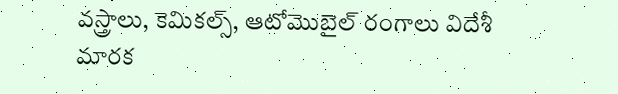వస్త్రాలు, కెమికల్స్, ఆటోమొబైల్ రంగాలు విదేశీ మారక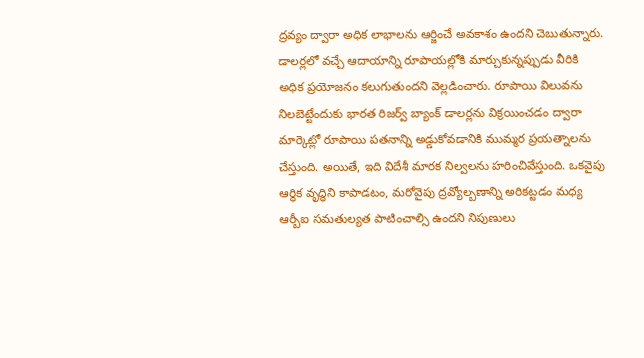ద్రవ్యం ద్వారా అధిక లాభాలను ఆర్జించే అవకాశం ఉందని చెబుతున్నారు. డాలర్లలో వచ్చే ఆదాయాన్ని రూపాయల్లోకి మార్చుకున్నప్పుడు వీరికి అధిక ప్రయోజనం కలుగుతుందని వెల్లడించారు. రూపాయి విలువను నిలబెట్టేందుకు భారత రిజర్వ్ బ్యాంక్ డాలర్లను విక్రయించడం ద్వారా మార్కెట్లో రూపాయి పతనాన్ని అడ్డుకోవడానికి ముమ్మర ప్రయత్నాలను చేస్తుంది. అయితే, ఇది విదేశీ మారక నిల్వలను హరించివేస్తుంది. ఒకవైపు ఆర్థిక వృద్ధిని కాపాడటం, మరోవైపు ద్రవ్యోల్బణాన్ని అరికట్టడం మధ్య ఆర్బీఐ సమతుల్యత పాటించాల్సి ఉందని నిపుణులు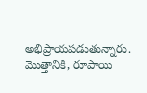అభిప్రాయపడుతున్నారు. మొత్తానికి, రూపాయి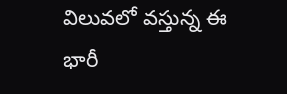విలువలో వస్తున్న ఈ భారీ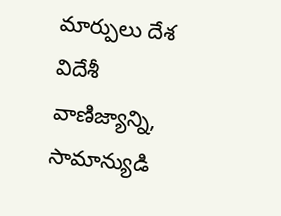మార్పులు దేశ విదేశీ వాణిజ్యాన్ని, సామాన్యుడి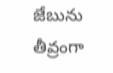జేబును తీవ్రంగా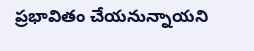ప్రభావితం చేయనున్నాయని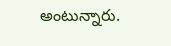అంటున్నారు.